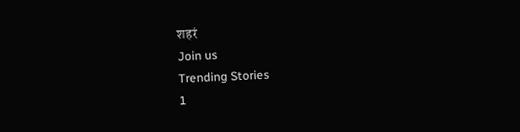शहरं
Join us
Trending Stories
1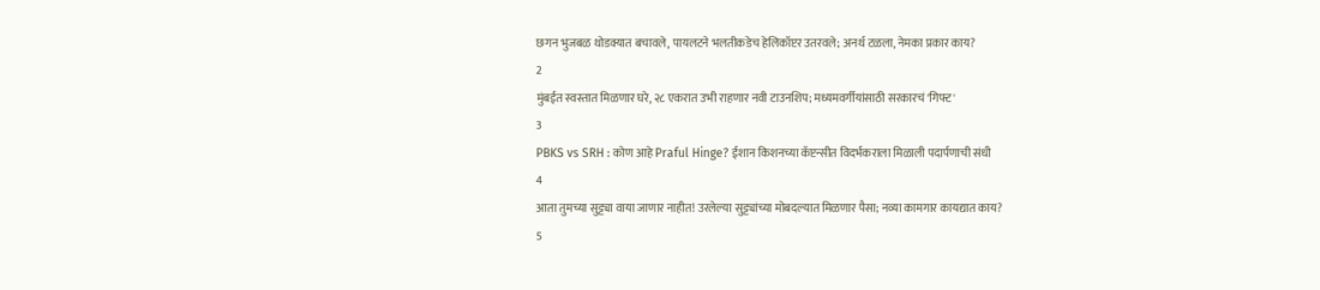छगन भुजबळ थोडक्यात बचावले, पायलटने भलतीकडेच हेलिकॉप्टर उतरवले; अनर्थ टळला, नेमका प्रकार काय?
2
मुंबईत स्वस्तात मिळणार घरे, २८ एकरात उभी राहणार नवी टाउनशिप; मध्यमवर्गीयांसाठी सरकारचं 'गिफ्ट'
3
PBKS vs SRH : कोण आहे Praful Hinge? ईशान किशनच्या कॅप्टन्सीत विदर्भकराला मिळाली पदार्पणाची संधी
4
आता तुमच्या सुट्ट्या वाया जाणार नाहीत! उरलेल्या सुट्ट्यांच्या मोबदल्यात मिळणार पैसा; नव्या कामगार कायद्यात काय?
5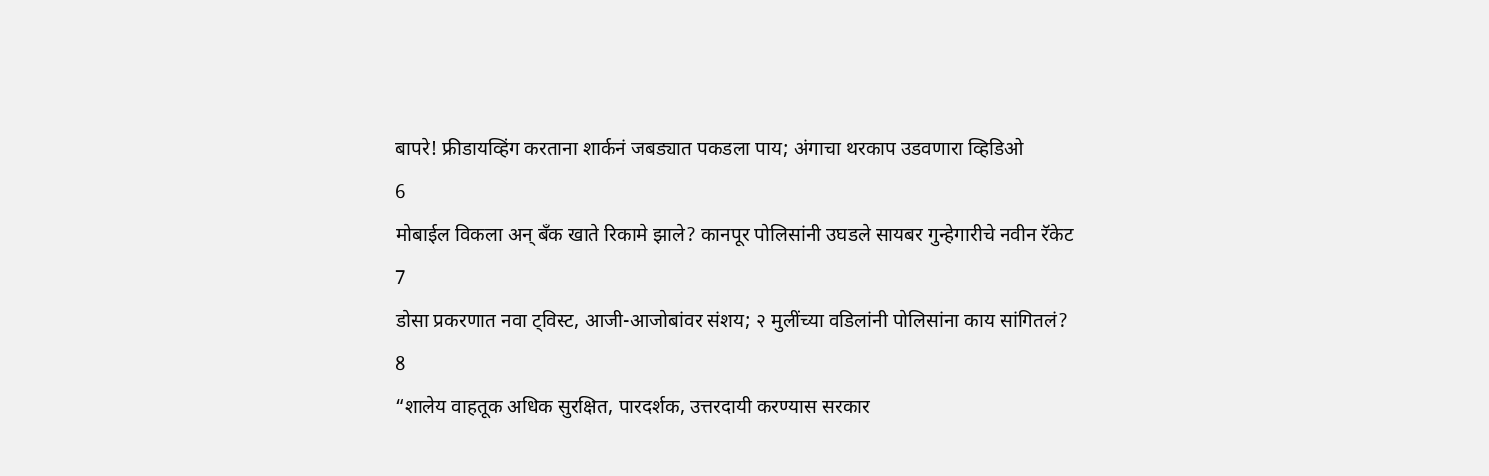बापरे! फ्रीडायव्हिंग करताना शार्कनं जबड्यात पकडला पाय; अंगाचा थरकाप उडवणारा व्हिडिओ
6
मोबाईल विकला अन् बँक खाते रिकामे झाले? कानपूर पोलिसांनी उघडले सायबर गुन्हेगारीचे नवीन रॅकेट
7
डोसा प्रकरणात नवा ट्विस्ट, आजी-आजोबांवर संशय; २ मुलींच्या वडिलांनी पोलिसांना काय सांगितलं?
8
“शालेय वाहतूक अधिक सुरक्षित, पारदर्शक, उत्तरदायी करण्यास सरकार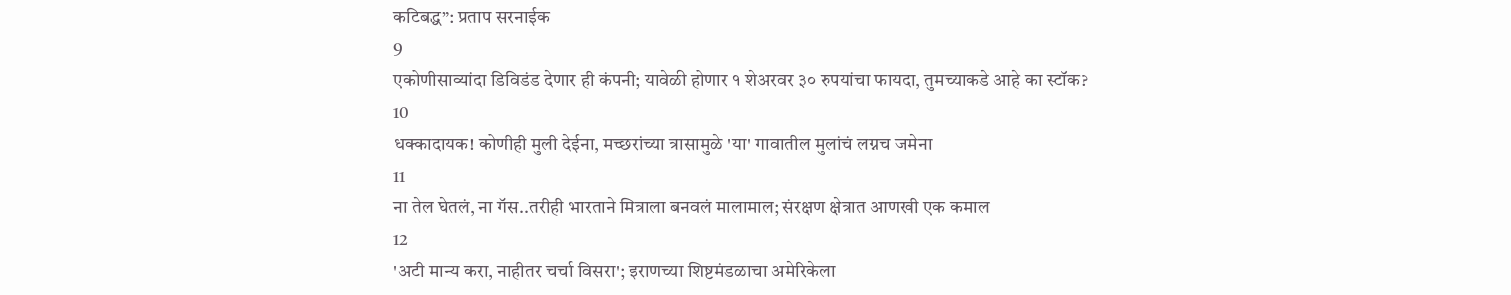कटिबद्ध”: प्रताप सरनाईक
9
एकोणीसाव्यांदा डिविडंड देणार ही कंपनी; यावेळी होणार १ शेअरवर ३० रुपयांचा फायदा, तुमच्याकडे आहे का स्टॉक?
10
धक्कादायक! कोणीही मुली देईना, मच्छरांच्या त्रासामुळे 'या' गावातील मुलांचं लग्नच जमेना
11
ना तेल घेतलं, ना गॅस..तरीही भारताने मित्राला बनवलं मालामाल; संरक्षण क्षेत्रात आणखी एक कमाल
12
'अटी मान्य करा, नाहीतर चर्चा विसरा'; इराणच्या शिष्टमंडळाचा अमेरिकेला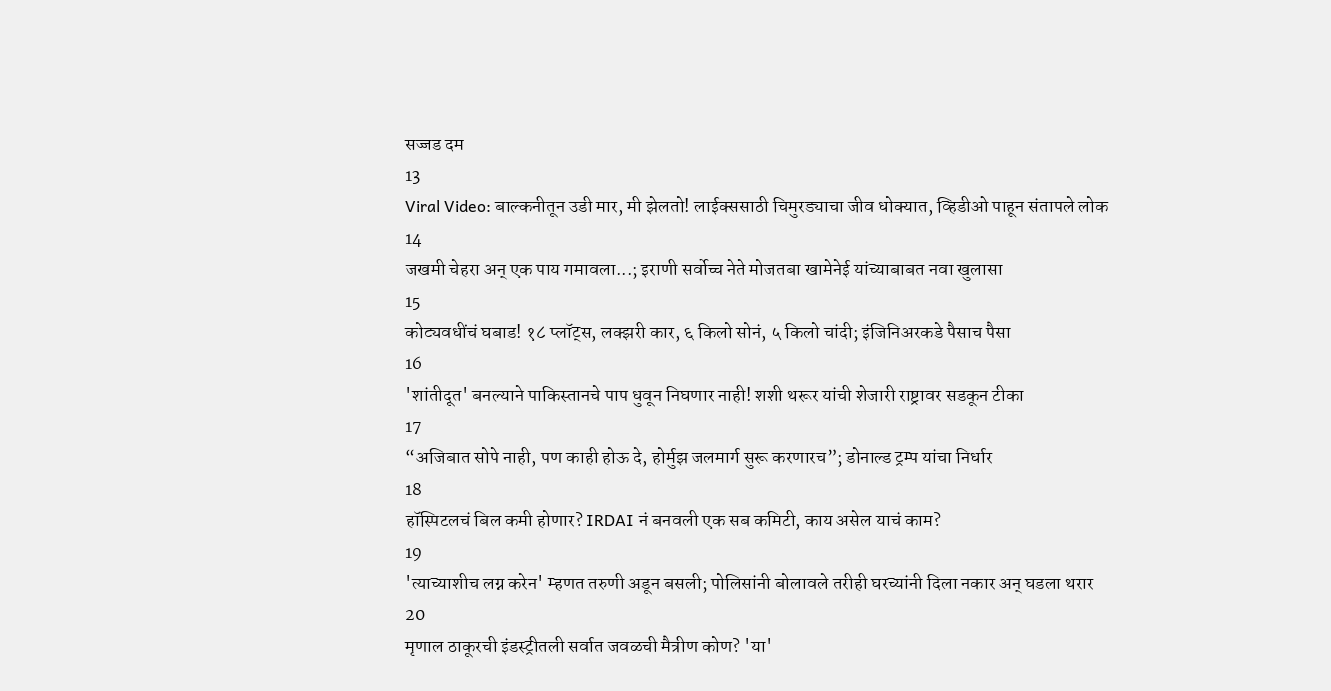सज्जड दम
13
Viral Video: बाल्कनीतून उडी मार, मी झेलतो! लाईक्ससाठी चिमुरड्याचा जीव धोक्यात, व्हिडीओ पाहून संतापले लोक
14
जखमी चेहरा अन् एक पाय गमावला...; इराणी सर्वोच्च नेते मोजतबा खामेनेई यांच्याबाबत नवा खुलासा
15
कोट्यवधींचं घबाड! १८ प्लॉट्स, लक्झरी कार, ६ किलो सोनं, ५ किलो चांदी; इंजिनिअरकडे पैसाच पैसा
16
'शांतीदूत' बनल्याने पाकिस्तानचे पाप धुवून निघणार नाही! शशी थरूर यांची शेजारी राष्ट्रावर सडकून टीका
17
“अजिबात सोपे नाही, पण काही होऊ दे, होर्मुझ जलमार्ग सुरू करणारच”; डोनाल्ड ट्रम्प यांचा निर्धार
18
हॉस्पिटलचं बिल कमी होणार? IRDAI नं बनवली एक सब कमिटी, काय असेल याचं काम?
19
'त्याच्याशीच लग्न करेन' म्हणत तरुणी अडून बसली; पोलिसांनी बोलावले तरीही घरच्यांनी दिला नकार अन् घडला थरार
20
मृणाल ठाकूरची इंडस्ट्रीतली सर्वात जवळची मैत्रीण कोण? 'या'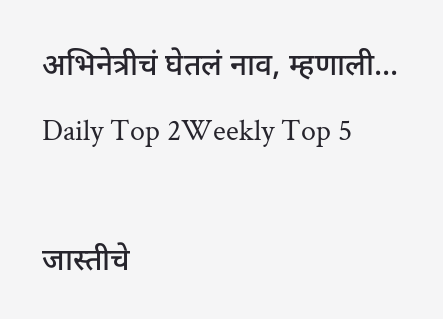अभिनेत्रीचं घेतलं नाव, म्हणाली...
Daily Top 2Weekly Top 5

जास्तीचे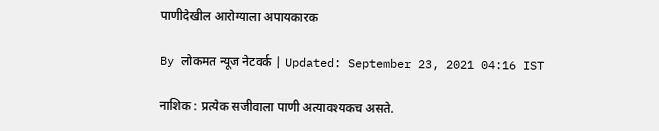पाणीदेखील आरोग्याला अपायकारक

By लोकमत न्यूज नेटवर्क | Updated: September 23, 2021 04:16 IST

नाशिक : प्रत्येक सजीवाला पाणी अत्यावश्यकच असते.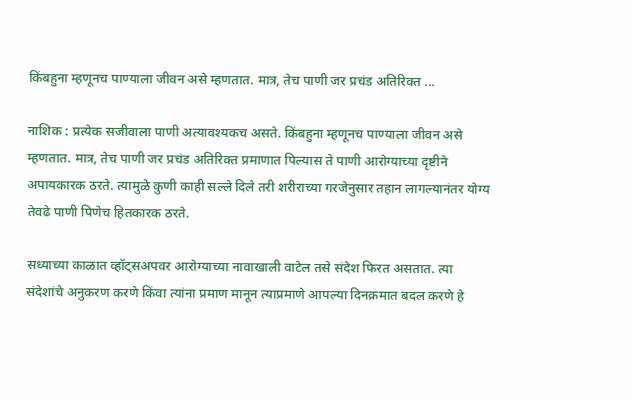किंबहुना म्हणूनच पाण्याला जीवन असे म्हणतात. मात्र, तेच पाणी जर प्रचंड अतिरिक्त ...

नाशिक : प्रत्येक सजीवाला पाणी अत्यावश्यकच असते. किंबहुना म्हणूनच पाण्याला जीवन असे म्हणतात. मात्र, तेच पाणी जर प्रचंड अतिरिक्त प्रमाणात पिल्यास ते पाणी आरोग्याच्या दृष्टीने अपायकारक ठरते. त्यामुळे कुणी काही सल्ले दिले तरी शरीराच्या गरजेनुसार तहान लागल्यानंतर योग्य तेवढे पाणी पिणेच हितकारक ठरते.

सध्याच्या काळात व्हॉट्सअपवर आरोग्याच्या नावाखाली वाटेल तसे संदेश फिरत असतात. त्या संदेशांचे अनुकरण करणे किंवा त्यांना प्रमाण मानून त्याप्रमाणे आपल्या दिनक्रमात बदल करणे हे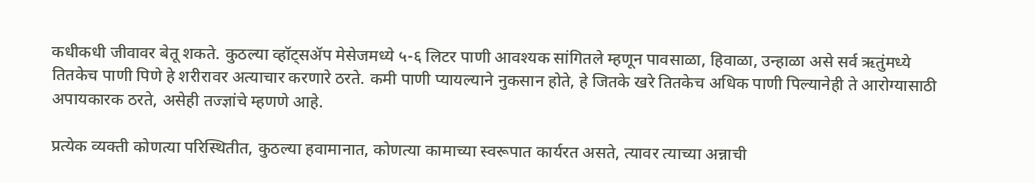कधीकधी जीवावर बेतू शकते. कुठल्या व्हॉट्सॲप मेसेजमध्ये ५-६ लिटर पाणी आवश्यक सांगितले म्हणून पावसाळा, हिवाळा, उन्हाळा असे सर्व ऋतुंमध्ये तितकेच पाणी पिणे हे शरीरावर अत्याचार करणारे ठरते. कमी पाणी प्यायल्याने नुकसान होते, हे जितके खरे तितकेच अधिक पाणी पिल्यानेही ते आरोग्यासाठी अपायकारक ठरते, असेही तज्ज्ञांचे म्हणणे आहे.

प्रत्येक व्यक्ती कोणत्या परिस्थितीत, कुठल्या हवामानात, कोणत्या कामाच्या स्वरूपात कार्यरत असते, त्यावर त्याच्या अन्नाची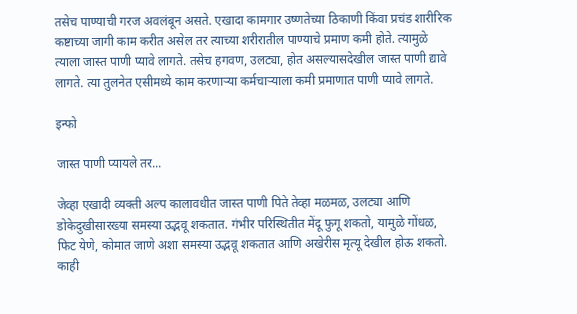तसेच पाण्याची गरज अवलंबून असते. एखादा कामगार उष्णतेच्या ठिकाणी किंवा प्रचंड शारीरिक कष्टाच्या जागी काम करीत असेल तर त्याच्या शरीरातील पाण्याचे प्रमाण कमी होते. त्यामुळे त्याला जास्त पाणी प्यावे लागते. तसेच हगवण, उलट्या, होत असल्यासदेखील जास्त पाणी द्यावे लागते. त्या तुलनेत एसीमध्ये काम करणाऱ्या कर्मचाऱ्याला कमी प्रमाणात पाणी प्यावे लागते.

इन्फो

जास्त पाणी प्यायले तर...

जेव्हा एखादी व्यक्ती अल्प कालावधीत जास्त पाणी पिते तेव्हा मळमळ, उलट्या आणि डोकेदुखीसारख्या समस्या उद्भवू शकतात. गंभीर परिस्थितीत मेंदू फुगू शकतो, यामुळे गोंधळ, फिट येणे, कोमात जाणे अशा समस्या उद्भवू शकतात आणि अखेरीस मृत्यू देखील होऊ शकतो. काही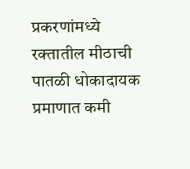प्रकरणांमध्ये रक्तातील मीठाची पातळी धोकादायक प्रमाणात कमी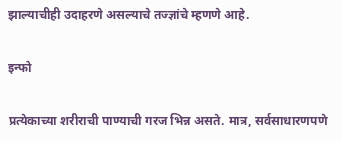झाल्याचीही उदाहरणे असल्याचे तज्ज्ञांचे म्हणणे आहे.

इन्फो

प्रत्येकाच्या शरीराची पाण्याची गरज भिन्न असते. मात्र, सर्वसाधारणपणे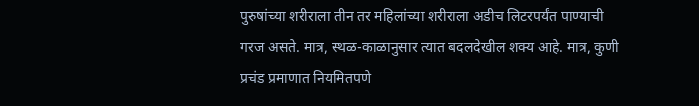पुरुषांच्या शरीराला तीन तर महिलांच्या शरीराला अडीच लिटरपर्यंत पाण्याची गरज असते. मात्र, स्थळ-काळानुसार त्यात बदलदेखील शक्य आहे. मात्र, कुणी प्रचंड प्रमाणात नियमितपणे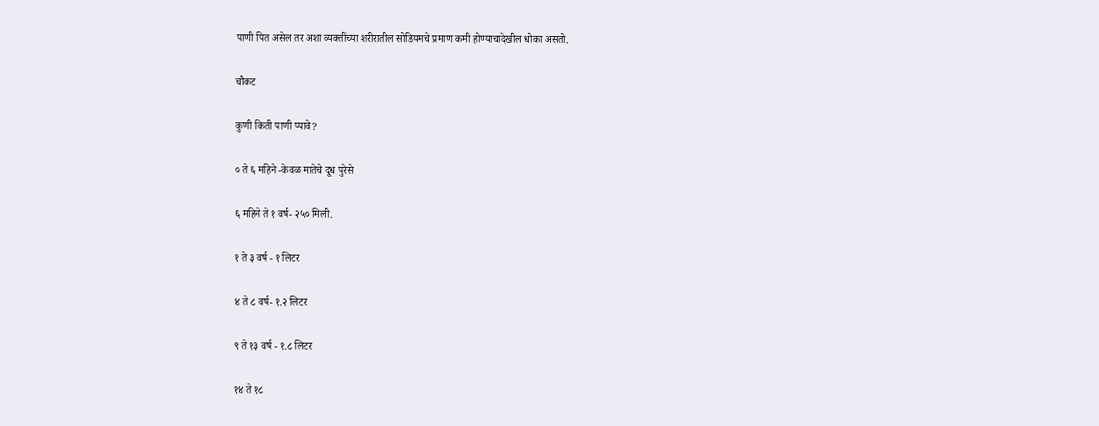पाणी पित असेल तर अशा व्यक्तींच्या शरीरातील सोडियमचे प्रमाण कमी होण्याचादेखील धोका असतो.

चौकट

कुणी किती पाणी प्यावे?

० ते ६ महिने -केवळ मातेचे दूध पुरेसे

६ महिने ते १ वर्ष- २५० मिली.

१ ते ३ वर्ष - १ लिटर

४ ते ८ वर्ष- १.२ लिटर

९ ते १३ वर्ष - १.८ लिटर

१४ ते १८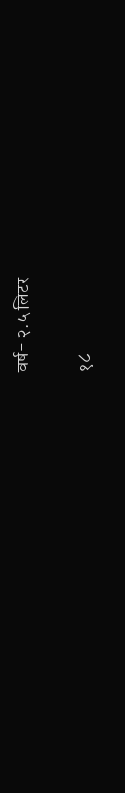वर्ष- २.५ लिटर

१८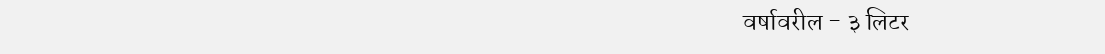वर्षावरील - ३ लिटर